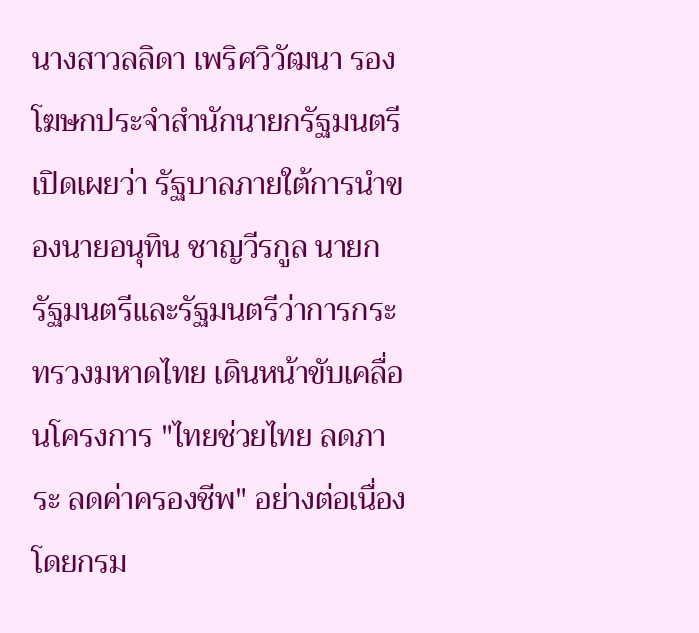นางสาวลลิดา เพริศวิวัฒนา รองโฆษกประจำสำนักนายกรัฐมนตรี เปิดเผยว่า รัฐบาลภายใต้การนำของนายอนุทิน ชาญวีรกูล นายกรัฐมนตรีและรัฐมนตรีว่าการกระทรวงมหาดไทย เดินหน้าขับเคลื่อนโครงการ "ไทยช่วยไทย ลดภาระ ลดค่าครองชีพ" อย่างต่อเนื่อง โดยกรม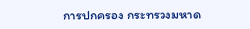การปกครอง กระทรวงมหาด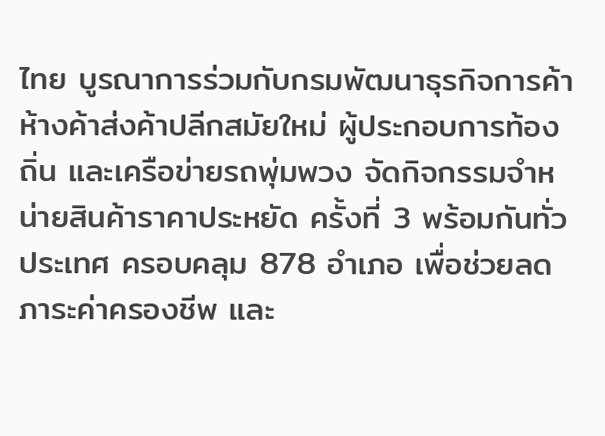ไทย บูรณาการร่วมกับกรมพัฒนาธุรกิจการค้า ห้างค้าส่งค้าปลีกสมัยใหม่ ผู้ประกอบการท้องถิ่น และเครือข่ายรถพุ่มพวง จัดกิจกรรมจำหน่ายสินค้าราคาประหยัด ครั้งที่ 3 พร้อมกันทั่วประเทศ ครอบคลุม 878 อำเภอ เพื่อช่วยลดภาระค่าครองชีพ และ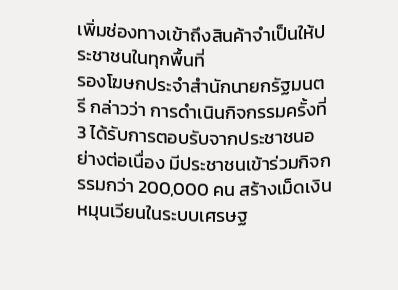เพิ่มช่องทางเข้าถึงสินค้าจำเป็นให้ประชาชนในทุกพื้นที่
รองโฆษกประจำสำนักนายกรัฐมนตรี กล่าวว่า การดำเนินกิจกรรมครั้งที่ 3 ได้รับการตอบรับจากประชาชนอย่างต่อเนื่อง มีประชาชนเข้าร่วมกิจกรรมกว่า 200,000 คน สร้างเม็ดเงินหมุนเวียนในระบบเศรษฐ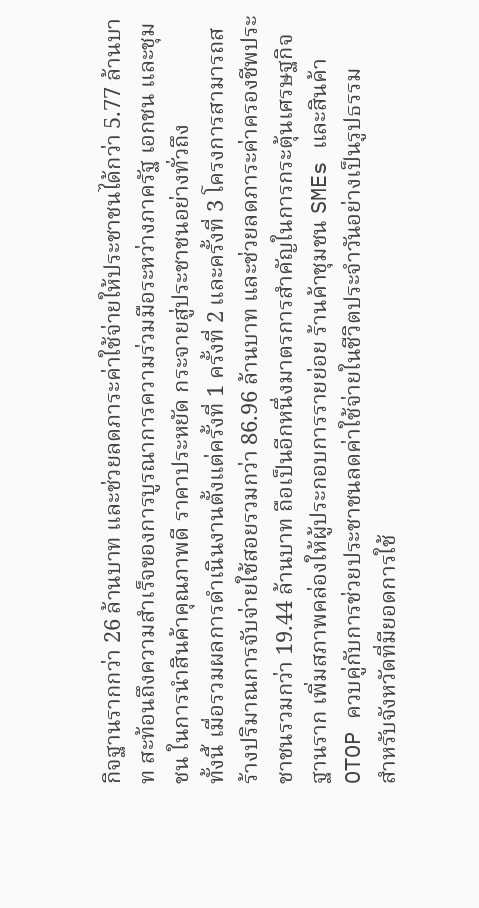กิจฐานรากกว่า 26 ล้านบาท และช่วยลดภาระค่าใช้จ่ายให้ประชาชนได้กว่า 5.77 ล้านบาท สะท้อนถึงความสำเร็จของการบูรณาการความร่วมมือระหว่างภาครัฐ เอกชน และชุมชน ในการนำสินค้าคุณภาพดี ราคาประหยัด กระจายสู่ประชาชนอย่างทั่วถึง
ทั้งนี้ เมื่อรวมผลการดำเนินงานตั้งแต่ครั้งที่ 1 ครั้งที่ 2 และครั้งที่ 3 โครงการสามารถสร้างปริมาณการจับจ่ายใช้สอยรวมกว่า 86.96 ล้านบาท และช่วยลดภาระค่าครองชีพประชาชนรวมกว่า 19.44 ล้านบาท ถือเป็นอีกหนึ่งมาตรการสำคัญในการกระตุ้นเศรษฐกิจฐานราก เพิ่มสภาพคล่องให้ผู้ประกอบการรายย่อย ร้านค้าชุมชน SMEs และสินค้า OTOP ควบคู่กับการช่วยประชาชนลดค่าใช้จ่ายในชีวิตประจำวันอย่างเป็นรูปธรรม
สำหรับจังหวัดที่มียอดการใช้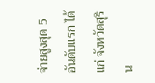จ่ายสูงสุด 5 อันดับแรก ได้แก่ จังหวัดสุริน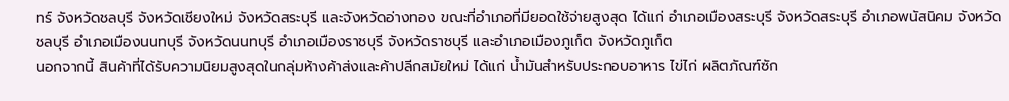ทร์ จังหวัดชลบุรี จังหวัดเชียงใหม่ จังหวัดสระบุรี และจังหวัดอ่างทอง ขณะที่อำเภอที่มียอดใช้จ่ายสูงสุด ได้แก่ อำเภอเมืองสระบุรี จังหวัดสระบุรี อำเภอพนัสนิคม จังหวัดชลบุรี อำเภอเมืองนนทบุรี จังหวัดนนทบุรี อำเภอเมืองราชบุรี จังหวัดราชบุรี และอำเภอเมืองภูเก็ต จังหวัดภูเก็ต
นอกจากนี้ สินค้าที่ได้รับความนิยมสูงสุดในกลุ่มห้างค้าส่งและค้าปลีกสมัยใหม่ ได้แก่ น้ำมันสำหรับประกอบอาหาร ไข่ไก่ ผลิตภัณฑ์ซัก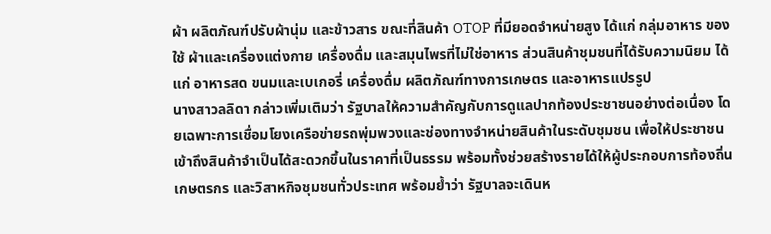ผ้า ผลิตภัณฑ์ปรับผ้านุ่ม และข้าวสาร ขณะที่สินค้า OTOP ที่มียอดจำหน่ายสูง ได้แก่ กลุ่มอาหาร ของใช้ ผ้าและเครื่องแต่งกาย เครื่องดื่ม และสมุนไพรที่ไม่ใช่อาหาร ส่วนสินค้าชุมชนที่ได้รับความนิยม ได้แก่ อาหารสด ขนมและเบเกอรี่ เครื่องดื่ม ผลิตภัณฑ์ทางการเกษตร และอาหารแปรรูป
นางสาวลลิดา กล่าวเพิ่มเติมว่า รัฐบาลให้ความสำคัญกับการดูแลปากท้องประชาชนอย่างต่อเนื่อง โดยเฉพาะการเชื่อมโยงเครือข่ายรถพุ่มพวงและช่องทางจำหน่ายสินค้าในระดับชุมชน เพื่อให้ประชาชนเข้าถึงสินค้าจำเป็นได้สะดวกขึ้นในราคาที่เป็นธรรม พร้อมทั้งช่วยสร้างรายได้ให้ผู้ประกอบการท้องถิ่น เกษตรกร และวิสาหกิจชุมชนทั่วประเทศ พร้อมย้ำว่า รัฐบาลจะเดินห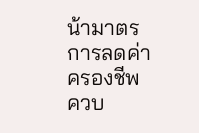น้ามาตรการลดค่าครองชีพ ควบ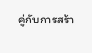คู่กับการสร้า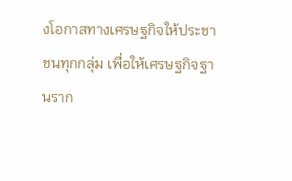งโอกาสทางเศรษฐกิจให้ประชาชนทุกกลุ่ม เพื่อให้เศรษฐกิจฐานราก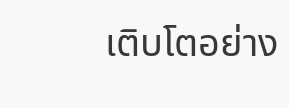เติบโตอย่าง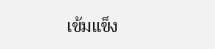เข้มแข็ง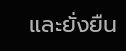และยั่งยืน